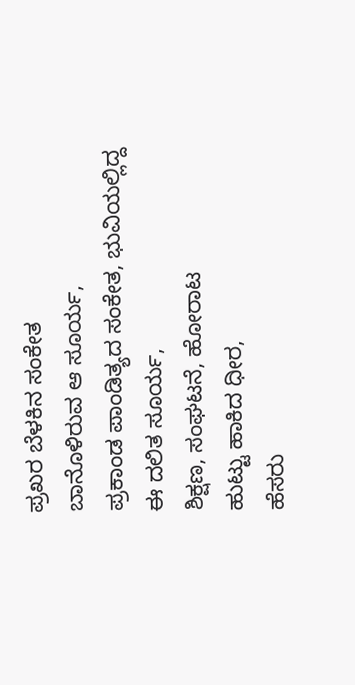ಪ್ರಖರ ಬೆಳಕಿನ ಸಂಕೇತ
ಬಾನೊಳಿರುವ ಆ ಸೂರ್ಯ,
ಪ್ರಕಾಂಡ ಪಾಂಡಿತ್ಯದ ಸಂಕೇತ, ಭುವಿಯಲ್ಲಿದ್ದ
ಈ ದಲಿತ ಸೂರ್ಯ,
ಶಿಕ್ಷಣ, ಸಂಘಟನೆ, ಹೋರಾಟ
ಹುಟ್ಟು ಹಾಕಿದ ಧೀರ,
ಹೆಸರು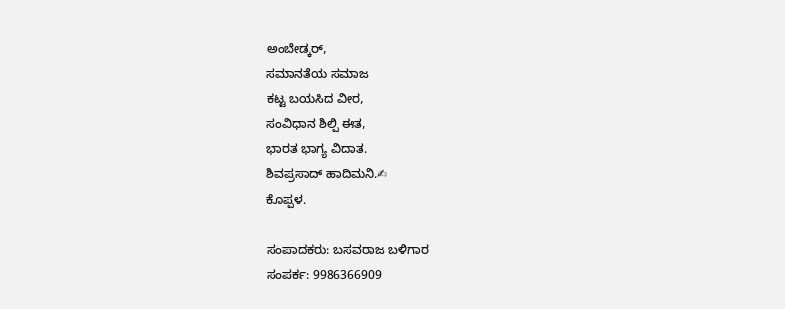ಅಂಬೇಡ್ಕರ್,
ಸಮಾನತೆಯ ಸಮಾಜ
ಕಟ್ಟ ಬಯಸಿದ ವೀರ,
ಸಂವಿಧಾನ ಶಿಲ್ಪಿ ಈತ,
ಭಾರತ ಭಾಗ್ಯ ವಿದಾತ.
ಶಿವಪ್ರಸಾದ್ ಹಾದಿಮನಿ.✍
ಕೊಪ್ಪಳ.

ಸಂಪಾದಕರು: ಬಸವರಾಜ ಬಳಿಗಾರ
ಸಂಪರ್ಕ: 9986366909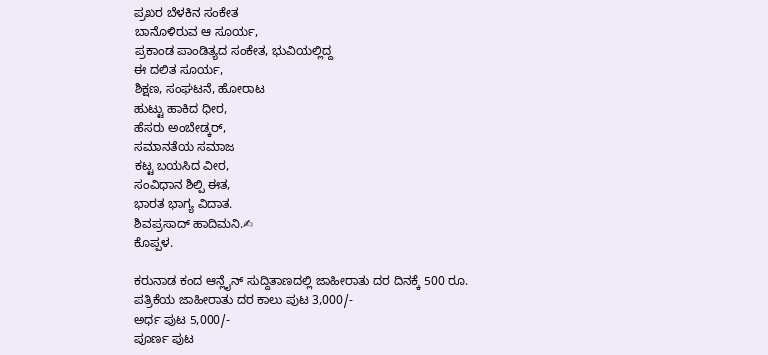ಪ್ರಖರ ಬೆಳಕಿನ ಸಂಕೇತ
ಬಾನೊಳಿರುವ ಆ ಸೂರ್ಯ,
ಪ್ರಕಾಂಡ ಪಾಂಡಿತ್ಯದ ಸಂಕೇತ, ಭುವಿಯಲ್ಲಿದ್ದ
ಈ ದಲಿತ ಸೂರ್ಯ,
ಶಿಕ್ಷಣ, ಸಂಘಟನೆ, ಹೋರಾಟ
ಹುಟ್ಟು ಹಾಕಿದ ಧೀರ,
ಹೆಸರು ಅಂಬೇಡ್ಕರ್,
ಸಮಾನತೆಯ ಸಮಾಜ
ಕಟ್ಟ ಬಯಸಿದ ವೀರ,
ಸಂವಿಧಾನ ಶಿಲ್ಪಿ ಈತ,
ಭಾರತ ಭಾಗ್ಯ ವಿದಾತ.
ಶಿವಪ್ರಸಾದ್ ಹಾದಿಮನಿ.✍
ಕೊಪ್ಪಳ.

ಕರುನಾಡ ಕಂದ ಆನ್ಲೈನ್ ಸುದ್ದಿತಾಣದಲ್ಲಿ ಜಾಹೀರಾತು ದರ ದಿನಕ್ಕೆ 500 ರೂ.
ಪತ್ರಿಕೆಯ ಜಾಹೀರಾತು ದರ ಕಾಲು ಪುಟ 3,000/-
ಅರ್ಧ ಪುಟ 5,000/-
ಪೂರ್ಣ ಪುಟ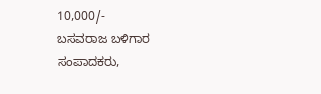10,000/-
ಬಸವರಾಜ ಬಳಿಗಾರ
ಸಂಪಾದಕರು,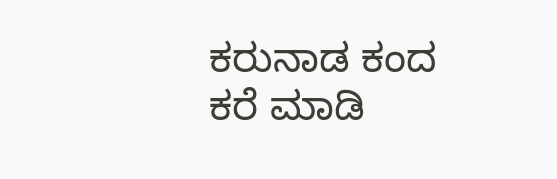ಕರುನಾಡ ಕಂದ
ಕರೆ ಮಾಡಿ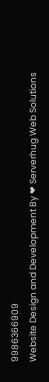9986366909
Website Design and Development By ❤ Serverhug Web Solutions